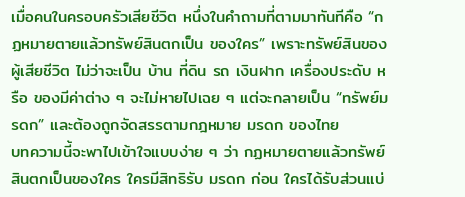เมื่อคนในครอบครัวเสียชีวิต หนึ่งในคำถามที่ตามมาทันทีคือ “กฏหมายตายแล้วทรัพย์สินตกเป็น ของใคร” เพราะทรัพย์สินของผู้เสียชีวิต ไม่ว่าจะเป็น บ้าน ที่ดิน รถ เงินฝาก เครื่องประดับ หรือ ของมีค่าต่าง ๆ จะไม่หายไปเฉย ๆ แต่จะกลายเป็น “ทรัพย์มรดก” และต้องถูกจัดสรรตามกฎหมาย มรดก ของไทย
บทความนี้จะพาไปเข้าใจแบบง่าย ๆ ว่า กฏหมายตายแล้วทรัพย์สินตกเป็นของใคร ใครมีสิทธิรับ มรดก ก่อน ใครได้รับส่วนแบ่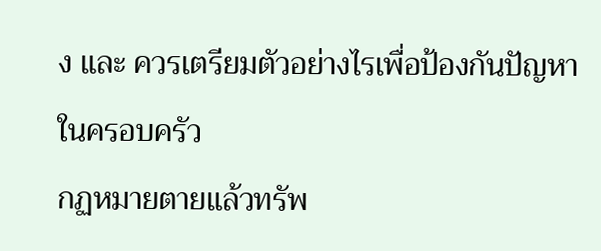ง และ ควรเตรียมตัวอย่างไรเพื่อป้องกันปัญหาในครอบครัว
กฏหมายตายแล้วทรัพ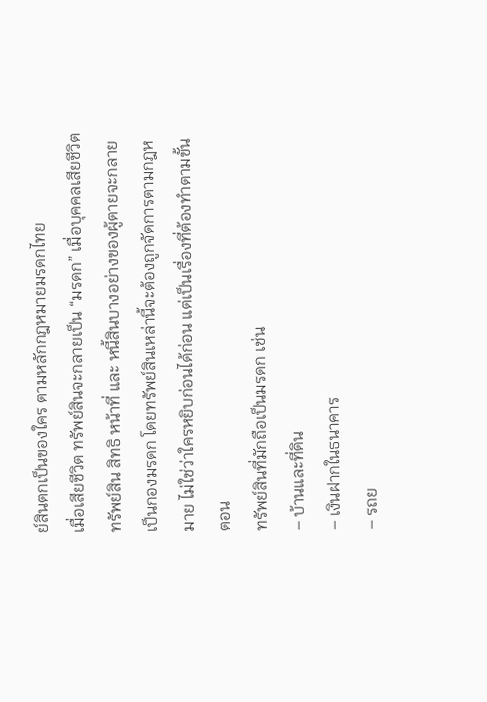ย์สินตกเป็นของใคร ตามหลักกฎหมายมรดกไทย
เมื่อเสียชีวิต ทรัพย์สินจะกลายเป็น “มรดก” เมื่อบุคคลเสียชีวิต ทรัพย์สิน สิทธิ หน้าที่ และ หนี้สินบางอย่างของผู้ตายจะกลายเป็นกองมรดก โดยทรัพย์สินเหล่านี้จะต้องถูกจัดการตามกฎหมาย ไม่ใช่ว่าใครหยิบก่อนได้ก่อน แต่เป็นเรื่องที่ต้องทำตามขั้นตอน
ทรัพย์สินที่มักถือเป็นมรดก เช่น
– บ้านและที่ดิน
– เงินฝากในธนาคาร
– รถย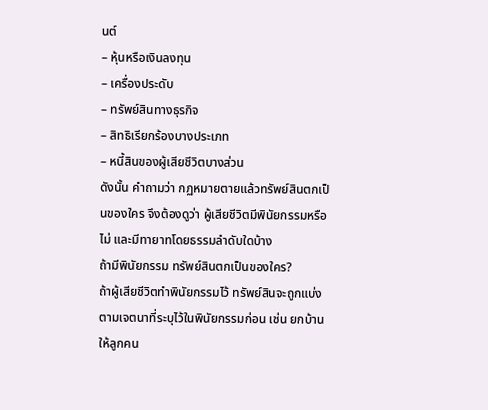นต์
– หุ้นหรือเงินลงทุน
– เครื่องประดับ
– ทรัพย์สินทางธุรกิจ
– สิทธิเรียกร้องบางประเภท
– หนี้สินของผู้เสียชีวิตบางส่วน
ดังนั้น คำถามว่า กฏหมายตายแล้วทรัพย์สินตกเป็นของใคร จึงต้องดูว่า ผู้เสียชีวิตมีพินัยกรรมหรือไม่ และมีทายาทโดยธรรมลำดับใดบ้าง
ถ้ามีพินัยกรรม ทรัพย์สินตกเป็นของใคร?
ถ้าผู้เสียชีวิตทำพินัยกรรมไว้ ทรัพย์สินจะถูกแบ่งตามเจตนาที่ระบุไว้ในพินัยกรรมก่อน เช่น ยกบ้านให้ลูกคน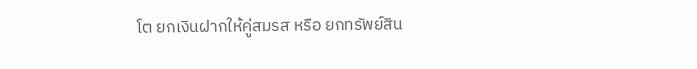โต ยกเงินฝากให้คู่สมรส หรือ ยกทรัพย์สิน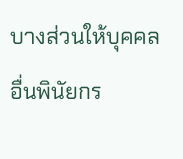บางส่วนให้บุคคลอื่นพินัยกร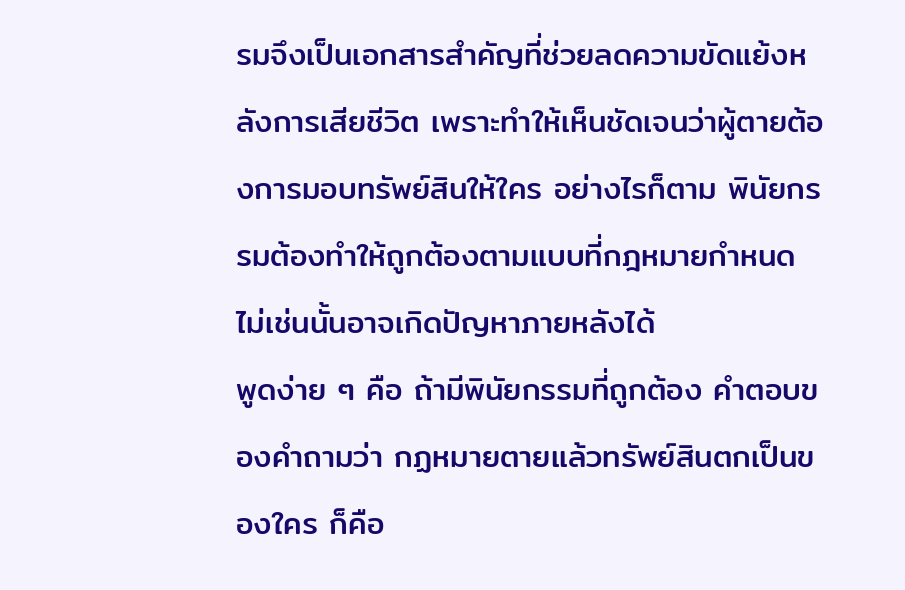รมจึงเป็นเอกสารสำคัญที่ช่วยลดความขัดแย้งหลังการเสียชีวิต เพราะทำให้เห็นชัดเจนว่าผู้ตายต้องการมอบทรัพย์สินให้ใคร อย่างไรก็ตาม พินัยกรรมต้องทำให้ถูกต้องตามแบบที่กฎหมายกำหนด ไม่เช่นนั้นอาจเกิดปัญหาภายหลังได้
พูดง่าย ๆ คือ ถ้ามีพินัยกรรมที่ถูกต้อง คำตอบของคำถามว่า กฏหมายตายแล้วทรัพย์สินตกเป็นของใคร ก็คือ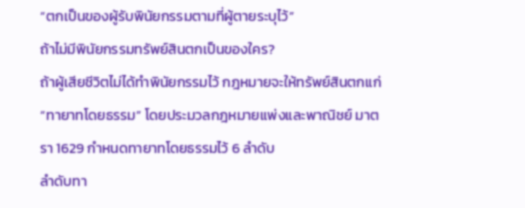“ตกเป็นของผู้รับพินัยกรรมตามที่ผู้ตายระบุไว้”
ถ้าไม่มีพินัยกรรมทรัพย์สินตกเป็นของใคร?
ถ้าผู้เสียชีวิตไม่ได้ทำพินัยกรรมไว้ กฎหมายจะให้ทรัพย์สินตกแก่ “ทายาทโดยธรรม” โดยประมวลกฎหมายแพ่งและพาณิชย์ มาตรา 1629 กำหนดทายาทโดยธรรมไว้ 6 ลำดับ
ลำดับทา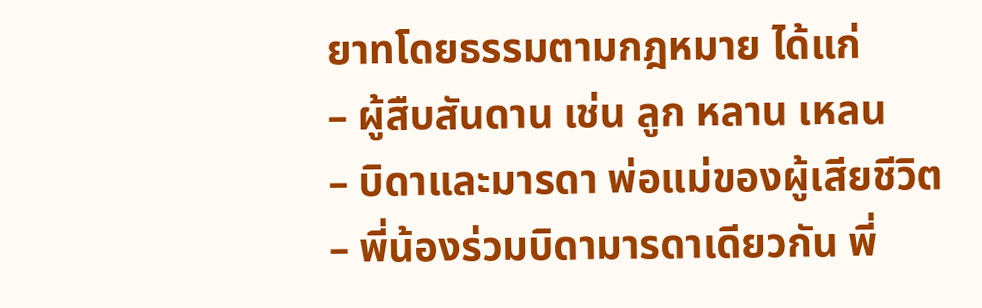ยาทโดยธรรมตามกฎหมาย ได้แก่
– ผู้สืบสันดาน เช่น ลูก หลาน เหลน
– บิดาและมารดา พ่อแม่ของผู้เสียชีวิต
– พี่น้องร่วมบิดามารดาเดียวกัน พี่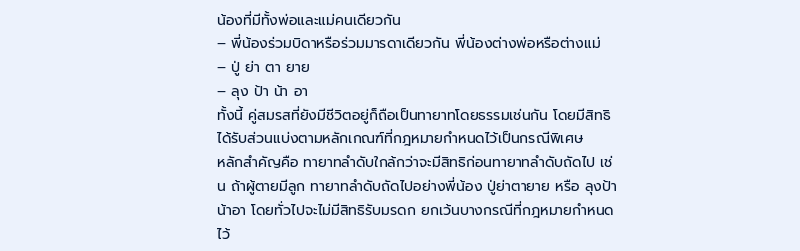น้องที่มีทั้งพ่อและแม่คนเดียวกัน
– พี่น้องร่วมบิดาหรือร่วมมารดาเดียวกัน พี่น้องต่างพ่อหรือต่างแม่
– ปู่ ย่า ตา ยาย
– ลุง ป้า น้า อา
ทั้งนี้ คู่สมรสที่ยังมีชีวิตอยู่ก็ถือเป็นทายาทโดยธรรมเช่นกัน โดยมีสิทธิได้รับส่วนแบ่งตามหลักเกณฑ์ที่กฎหมายกำหนดไว้เป็นกรณีพิเศษ
หลักสำคัญคือ ทายาทลำดับใกล้กว่าจะมีสิทธิก่อนทายาทลำดับถัดไป เช่น ถ้าผู้ตายมีลูก ทายาทลำดับถัดไปอย่างพี่น้อง ปู่ย่าตายาย หรือ ลุงป้าน้าอา โดยทั่วไปจะไม่มีสิทธิรับมรดก ยกเว้นบางกรณีที่กฎหมายกำหนดไว้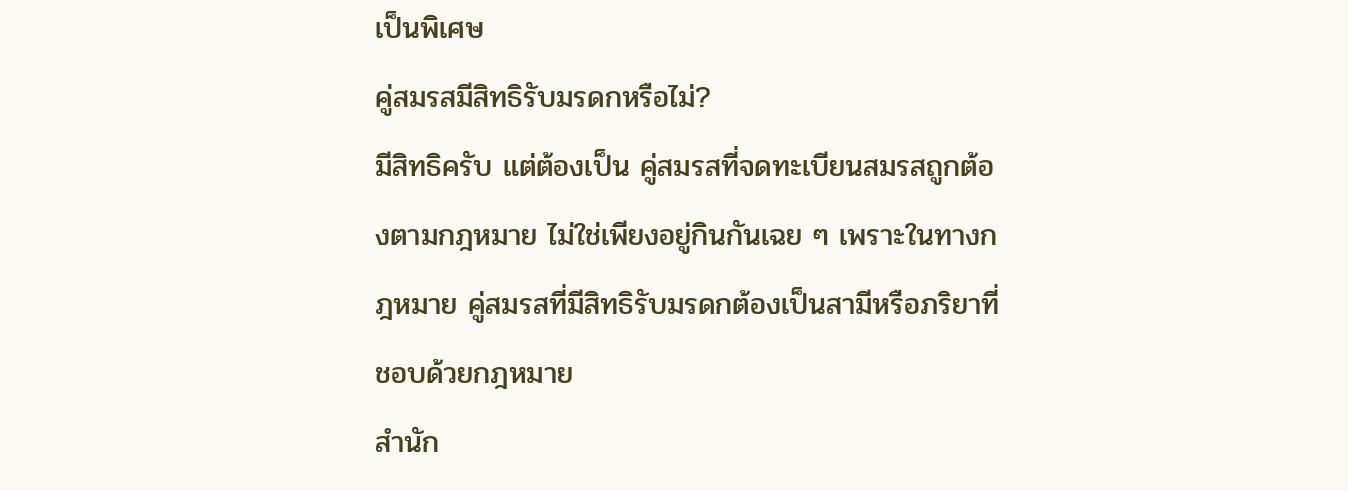เป็นพิเศษ
คู่สมรสมีสิทธิรับมรดกหรือไม่?
มีสิทธิครับ แต่ต้องเป็น คู่สมรสที่จดทะเบียนสมรสถูกต้องตามกฎหมาย ไม่ใช่เพียงอยู่กินกันเฉย ๆ เพราะในทางกฎหมาย คู่สมรสที่มีสิทธิรับมรดกต้องเป็นสามีหรือภริยาที่ชอบด้วยกฎหมาย
สำนัก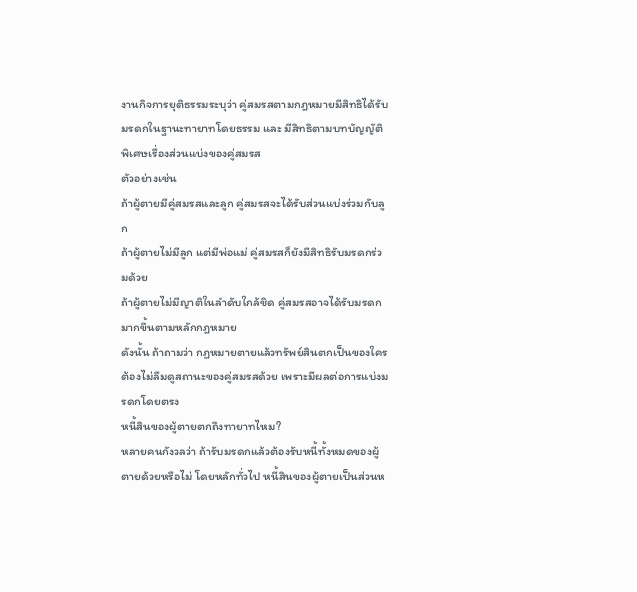งานกิจการยุติธรรมระบุว่า คู่สมรสตามกฎหมายมีสิทธิได้รับมรดกในฐานะทายาทโดยธรรม และ มีสิทธิตามบทบัญญัติพิเศษเรื่องส่วนแบ่งของคู่สมรส
ตัวอย่างเช่น
ถ้าผู้ตายมีคู่สมรสและลูก คู่สมรสจะได้รับส่วนแบ่งร่วมกับลูก
ถ้าผู้ตายไม่มีลูก แต่มีพ่อแม่ คู่สมรสก็ยังมีสิทธิรับมรดกร่วมด้วย
ถ้าผู้ตายไม่มีญาติในลำดับใกล้ชิด คู่สมรสอาจได้รับมรดกมากขึ้นตามหลักกฎหมาย
ดังนั้น ถ้าถามว่า กฏหมายตายแล้วทรัพย์สินตกเป็นของใคร ต้องไม่ลืมดูสถานะของคู่สมรสด้วย เพราะมีผลต่อการแบ่งมรดกโดยตรง
หนี้สินของผู้ตายตกถึงทายาทไหม?
หลายคนกังวลว่า ถ้ารับมรดกแล้วต้องรับหนี้ทั้งหมดของผู้ตายด้วยหรือไม่ โดยหลักทั่วไป หนี้สินของผู้ตายเป็นส่วนห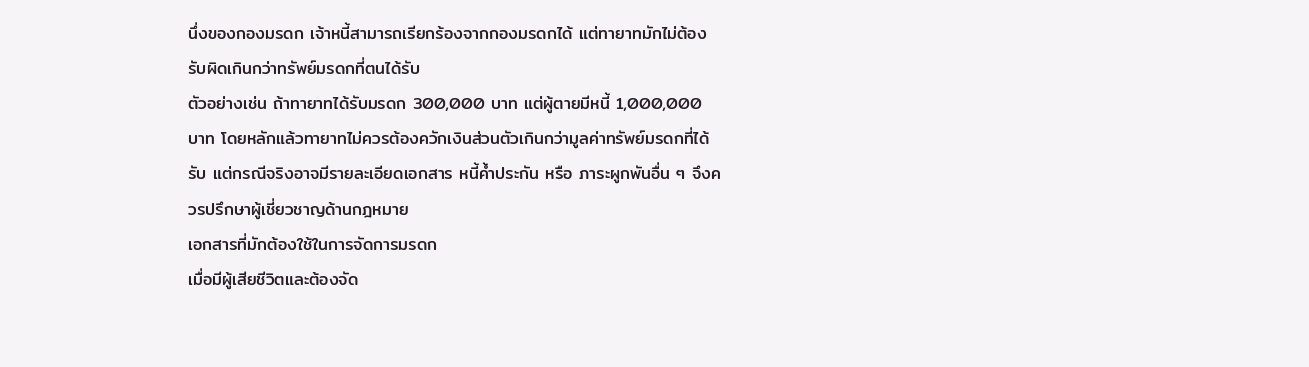นึ่งของกองมรดก เจ้าหนี้สามารถเรียกร้องจากกองมรดกได้ แต่ทายาทมักไม่ต้องรับผิดเกินกว่าทรัพย์มรดกที่ตนได้รับ
ตัวอย่างเช่น ถ้าทายาทได้รับมรดก 300,000 บาท แต่ผู้ตายมีหนี้ 1,000,000 บาท โดยหลักแล้วทายาทไม่ควรต้องควักเงินส่วนตัวเกินกว่ามูลค่าทรัพย์มรดกที่ได้รับ แต่กรณีจริงอาจมีรายละเอียดเอกสาร หนี้ค้ำประกัน หรือ ภาระผูกพันอื่น ๆ จึงควรปรึกษาผู้เชี่ยวชาญด้านกฎหมาย
เอกสารที่มักต้องใช้ในการจัดการมรดก
เมื่อมีผู้เสียชีวิตและต้องจัด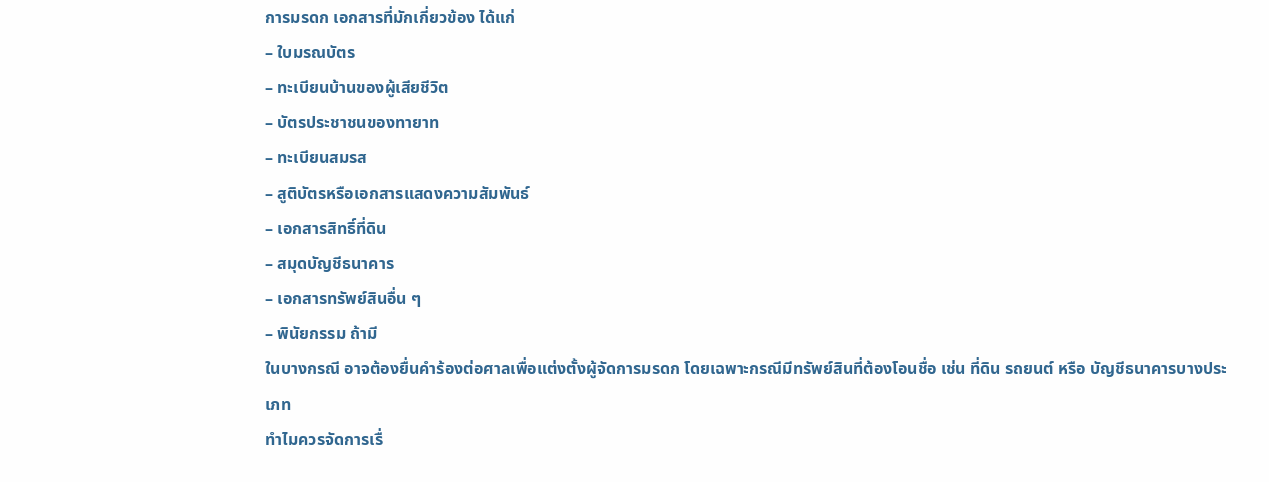การมรดก เอกสารที่มักเกี่ยวข้อง ได้แก่
– ใบมรณบัตร
– ทะเบียนบ้านของผู้เสียชีวิต
– บัตรประชาชนของทายาท
– ทะเบียนสมรส
– สูติบัตรหรือเอกสารแสดงความสัมพันธ์
– เอกสารสิทธิ์ที่ดิน
– สมุดบัญชีธนาคาร
– เอกสารทรัพย์สินอื่น ๆ
– พินัยกรรม ถ้ามี
ในบางกรณี อาจต้องยื่นคำร้องต่อศาลเพื่อแต่งตั้งผู้จัดการมรดก โดยเฉพาะกรณีมีทรัพย์สินที่ต้องโอนชื่อ เช่น ที่ดิน รถยนต์ หรือ บัญชีธนาคารบางประเภท
ทำไมควรจัดการเรื่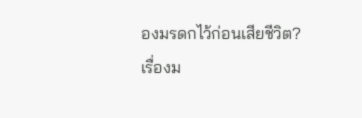องมรดกไว้ก่อนเสียชีวิต?
เรื่องม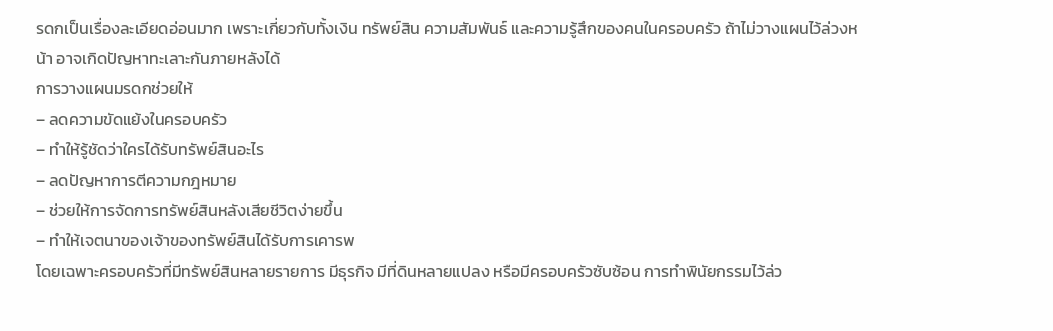รดกเป็นเรื่องละเอียดอ่อนมาก เพราะเกี่ยวกับทั้งเงิน ทรัพย์สิน ความสัมพันธ์ และความรู้สึกของคนในครอบครัว ถ้าไม่วางแผนไว้ล่วงหน้า อาจเกิดปัญหาทะเลาะกันภายหลังได้
การวางแผนมรดกช่วยให้
– ลดความขัดแย้งในครอบครัว
– ทำให้รู้ชัดว่าใครได้รับทรัพย์สินอะไร
– ลดปัญหาการตีความกฎหมาย
– ช่วยให้การจัดการทรัพย์สินหลังเสียชีวิตง่ายขึ้น
– ทำให้เจตนาของเจ้าของทรัพย์สินได้รับการเคารพ
โดยเฉพาะครอบครัวที่มีทรัพย์สินหลายรายการ มีธุรกิจ มีที่ดินหลายแปลง หรือมีครอบครัวซับซ้อน การทำพินัยกรรมไว้ล่ว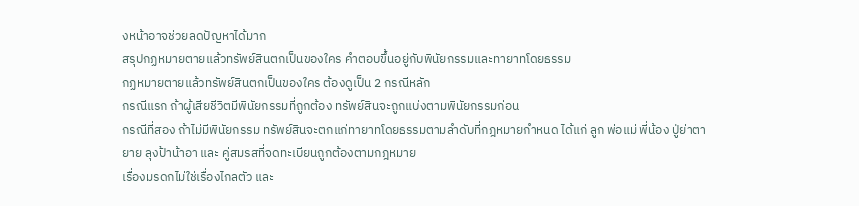งหน้าอาจช่วยลดปัญหาได้มาก
สรุปกฏหมายตายแล้วทรัพย์สินตกเป็นของใคร คำตอบขึ้นอยู่กับพินัยกรรมและทายาทโดยธรรม
กฏหมายตายแล้วทรัพย์สินตกเป็นของใคร ต้องดูเป็น 2 กรณีหลัก
กรณีแรก ถ้าผู้เสียชีวิตมีพินัยกรรมที่ถูกต้อง ทรัพย์สินจะถูกแบ่งตามพินัยกรรมก่อน
กรณีที่สอง ถ้าไม่มีพินัยกรรม ทรัพย์สินจะตกแก่ทายาทโดยธรรมตามลำดับที่กฎหมายกำหนด ได้แก่ ลูก พ่อแม่ พี่น้อง ปู่ย่าตายาย ลุงป้าน้าอา และ คู่สมรสที่จดทะเบียนถูกต้องตามกฎหมาย
เรื่องมรดกไม่ใช่เรื่องไกลตัว และ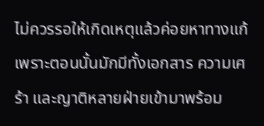ไม่ควรรอให้เกิดเหตุแล้วค่อยหาทางแก้ เพราะตอนนั้นมักมีทั้งเอกสาร ความเศร้า และญาติหลายฝ่ายเข้ามาพร้อม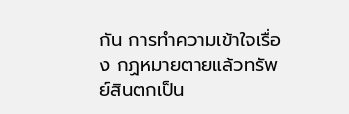กัน การทำความเข้าใจเรื่อง กฏหมายตายแล้วทรัพย์สินตกเป็น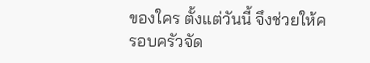ของใคร ตั้งแต่วันนี้ จึงช่วยให้ครอบครัวจัด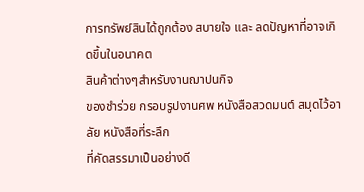การทรัพย์สินได้ถูกต้อง สบายใจ และ ลดปัญหาที่อาจเกิดขึ้นในอนาคต
สินค้าต่างๆสำหรับงานฌาปนกิจ
ของชำร่วย กรอบรูปงานศพ หนังสือสวดมนต์ สมุดไว้อาลัย หนังสือที่ระลึก
ที่คัดสรรมาเป็นอย่างดี